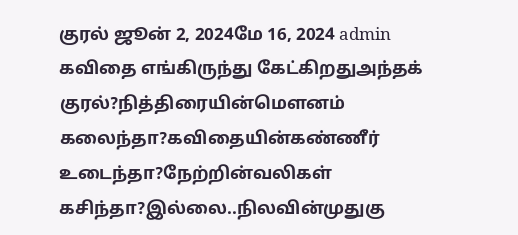குரல் ஜூன் 2, 2024மே 16, 2024 admin கவிதை எங்கிருந்து கேட்கிறதுஅந்தக் குரல்?நித்திரையின்மெளனம் கலைந்தா?கவிதையின்கண்ணீர் உடைந்தா?நேற்றின்வலிகள் கசிந்தா?இல்லை..நிலவின்முதுகு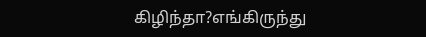கிழிந்தா?எங்கிருந்து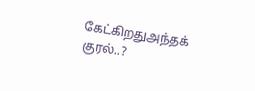கேட்கிறதுஅந்தக் குரல்..?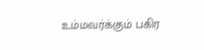உம்மவர்க்கும் பகிர